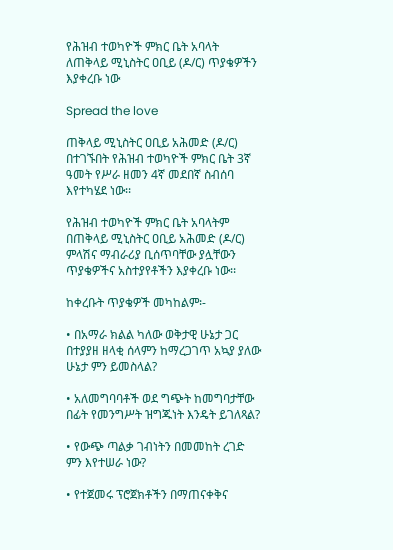የሕዝብ ተወካዮች ምክር ቤት አባላት ለጠቅላይ ሚኒስትር ዐቢይ (ዶ/ር) ጥያቄዎችን እያቀረቡ ነው

Spread the love

ጠቅላይ ሚኒስትር ዐቢይ አሕመድ (ዶ/ር) በተገኙበት የሕዝብ ተወካዮች ምክር ቤት 3ኛ ዓመት የሥራ ዘመን 4ኛ መደበኛ ስብሰባ እየተካሄደ ነው፡፡

የሕዝብ ተወካዮች ምክር ቤት አባላትም በጠቅላይ ሚኒስትር ዐቢይ አሕመድ (ዶ/ር) ምላሽና ማብራሪያ ቢሰጥባቸው ያሏቸውን ጥያቄዎችና አስተያየቶችን እያቀረቡ ነው፡፡

ከቀረቡት ጥያቄዎች መካከልም፡-

• በአማራ ክልል ካለው ወቅታዊ ሁኔታ ጋር በተያያዘ ዘላቂ ሰላምን ከማረጋገጥ አኳያ ያለው ሁኔታ ምን ይመስላል?

• አለመግባባቶች ወደ ግጭት ከመግባታቸው በፊት የመንግሥት ዝግጁነት እንዴት ይገለጻል?

• የውጭ ጣልቃ ገብነትን በመመከት ረገድ ምን እየተሠራ ነው?

• የተጀመሩ ፕሮጀክቶችን በማጠናቀቅና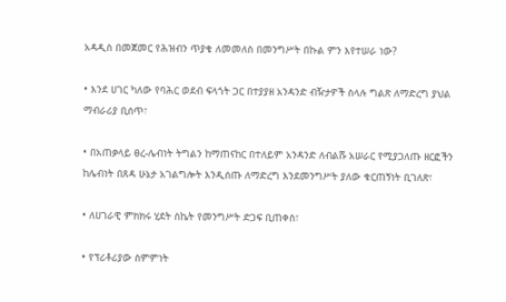አዳዲስ በመጀመር የሕዝብን ጥያቄ ለመመለስ በመንግሥት በኩል ምን እየተሠራ ነው?

• እንደ ሀገር ካለው የባሕር ወደብ ፍላጎት ጋር በተያያዘ አንዳንድ ብዥታዎች ስላሉ ግልጽ ለማድረግ ያህል ማብራሪያ ቢሰጥ፣

• በአጠቃላይ ፀረ-ሌብነት ትግልን ከማጠናከር በተለይም አንዳንድ ለብልሹ አሠራር የሚያጋለጡ ዘርፎችን ከሌብነት በጸዳ ሁኔታ አገልግሎት እንዲሰጡ ለማድረግ እንደመንግሥት ያለው ቁርጠኝነት ቢገለጽ፣

• ለሀገራዊ ምክክሩ ሂደት ስኬት የመንግሥት ድጋፍ ቢጠቀስ፣

• የፕሪቶሪያው ስምምነት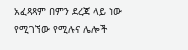አፈጻጻም በምን ደረጃ ላይ ነው የሚገኘው የሚሉና ሌሎች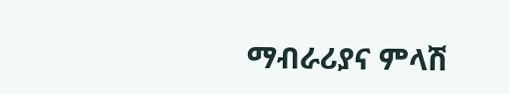ማብራሪያና ምላሽ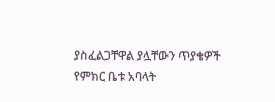ያስፈልጋቸዋል ያሏቸውን ጥያቄዎች የምክር ቤቱ አባላት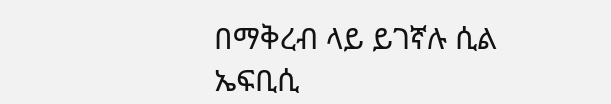በማቅረብ ላይ ይገኛሉ ሲል ኤፍቢሲ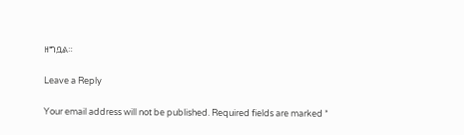ዘግቧል።

Leave a Reply

Your email address will not be published. Required fields are marked *